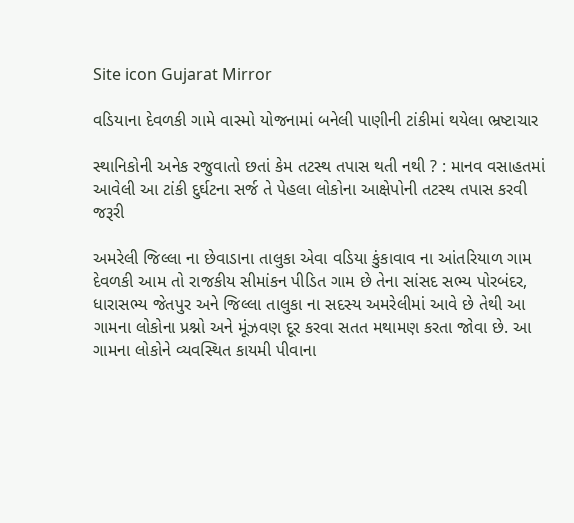Site icon Gujarat Mirror

વડિયાના દેવળકી ગામે વાસ્મો યોજનામાં બનેલી પાણીની ટાંકીમાં થયેલા ભ્રષ્ટાચાર

સ્થાનિકોની અનેક રજુવાતો છતાં કેમ તટસ્થ તપાસ થતી નથી ? : માનવ વસાહતમાં આવેલી આ ટાંકી દુર્ઘટના સર્જ તે પેહલા લોકોના આક્ષેપોની તટસ્થ તપાસ કરવી જરૂરી

અમરેલી જિલ્લા ના છેવાડાના તાલુકા એવા વડિયા કુંકાવાવ ના આંતરિયાળ ગામ દેવળકી આમ તો રાજકીય સીમાંકન પીડિત ગામ છે તેના સાંસદ સભ્ય પોરબંદર, ધારાસભ્ય જેતપુર અને જિલ્લા તાલુકા ના સદસ્ય અમરેલીમાં આવે છે તેથી આ ગામના લોકોના પ્રશ્નો અને મૂંઝવણ દૂર કરવા સતત મથામણ કરતા જોવા છે. આ ગામના લોકોને વ્યવસ્થિત કાયમી પીવાના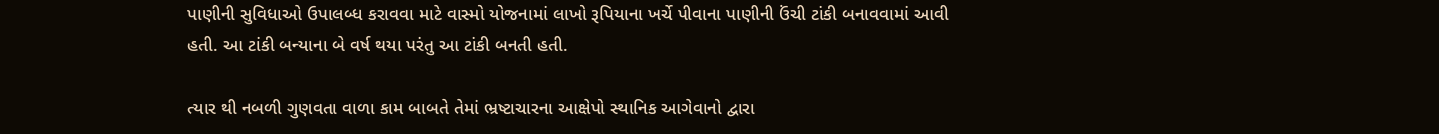પાણીની સુવિધાઓ ઉપાલબ્ધ કરાવવા માટે વાસ્મો યોજનામાં લાખો રૂપિયાના ખર્ચે પીવાના પાણીની ઉંચી ટાંકી બનાવવામાં આવી હતી. આ ટાંકી બન્યાના બે વર્ષ થયા પરંતુ આ ટાંકી બનતી હતી.

ત્યાર થી નબળી ગુણવતા વાળા કામ બાબતે તેમાં ભ્રષ્ટાચારના આક્ષેપો સ્થાનિક આગેવાનો દ્વારા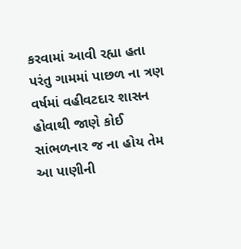કરવામાં આવી રહ્યા હતા પરંતુ ગામમાં પાછળ ના ત્રણ વર્ષમાં વહીવટદાર શાસન હોવાથી જાણે કોઈ સાંભળનાર જ ના હોય તેમ આ પાણીની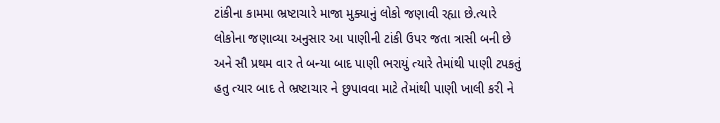ટાંકીના કામમા ભ્રષ્ટાચારે માજા મુક્યાનું લોકો જણાવી રહ્યા છે.ત્યારે લોકોના જણાવ્યા અનુસાર આ પાણીની ટાંકી ઉપર જતા ત્રાસી બની છે અને સૌ પ્રથમ વાર તે બન્યા બાદ પાણી ભરાયું ત્યારે તેમાંથી પાણી ટપકતું હતુ ત્યાર બાદ તે ભ્રષ્ટાચાર ને છુપાવવા માટે તેમાંથી પાણી ખાલી કરી ને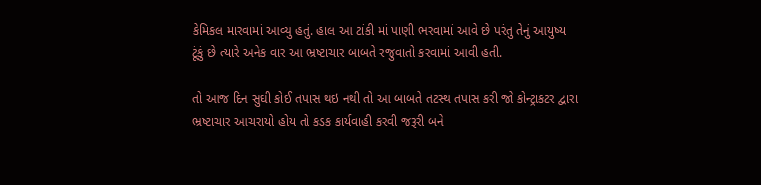કેમિકલ મારવામાં આવ્યુ હતું. હાલ આ ટાંકી માં પાણી ભરવામાં આવે છે પરંતુ તેનું આયુષ્ય ટૂંકું છે ત્યારે અનેક વાર આ ભ્રષ્ટાચાર બાબતે રજુવાતો કરવામાં આવી હતી.

તો આજ દિન સુઘી કોઈ તપાસ થઇ નથી તો આ બાબતે તટસ્થ તપાસ કરી જો કોન્ટ્રાકટર દ્વારા ભ્રષ્ટાચાર આચરાયો હોય તો કડક કાર્યવાહી કરવી જરૂરી બને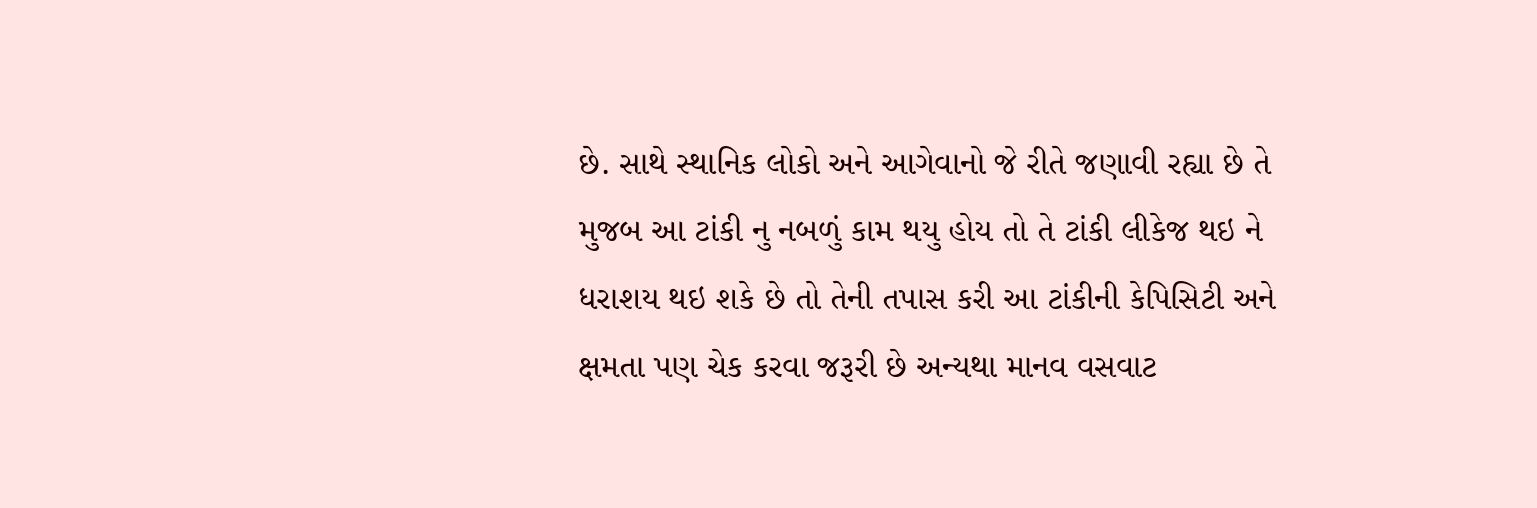છે. સાથે સ્થાનિક લોકો અને આગેવાનો જે રીતે જણાવી રહ્યા છે તે મુજબ આ ટાંકી નુ નબળું કામ થયુ હોય તો તે ટાંકી લીકેજ થઇ ને ધરાશય થઇ શકે છે તો તેની તપાસ કરી આ ટાંકીની કેપિસિટી અને ક્ષમતા પણ ચેક કરવા જરૂરી છે અન્યથા માનવ વસવાટ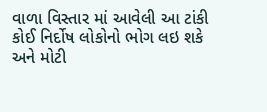વાળા વિસ્તાર માં આવેલી આ ટાંકી કોઈ નિર્દોષ લોકોનો ભોગ લઇ શકે અને મોટી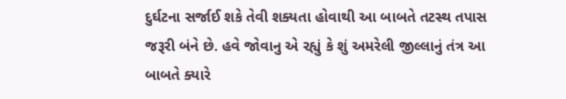દુર્ઘટના સર્જાઈ શકે તેવી શક્યતા હોવાથી આ બાબતે તટસ્થ તપાસ જરૂરી બંને છે. હવે જોવાનુ એ રહ્યું કે શું અમરેલી જીલ્લાનું તંત્ર આ બાબતે ક્યારે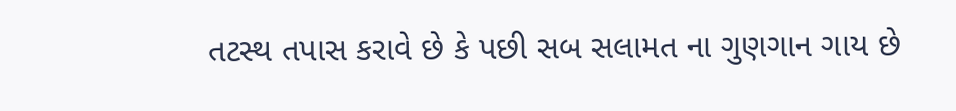તટસ્થ તપાસ કરાવે છે કે પછી સબ સલામત ના ગુણગાન ગાય છે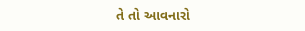તે તો આવનારો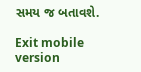સમય જ બતાવશે.

Exit mobile version